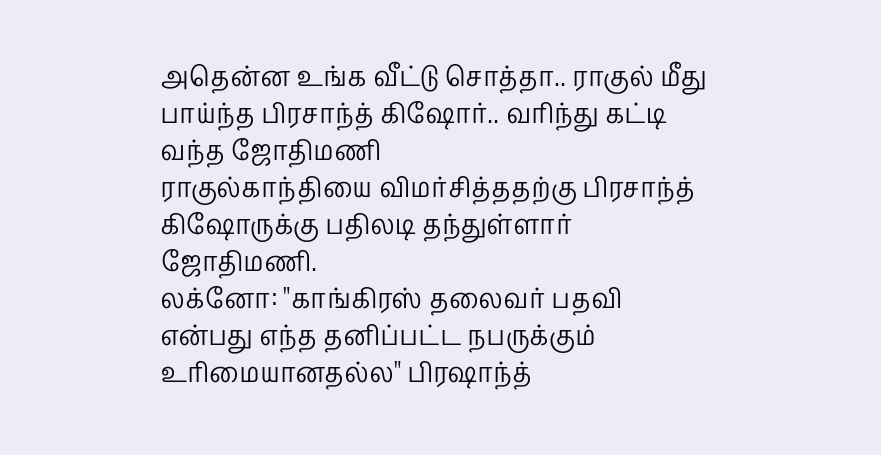அதென்ன உங்க வீட்டு சொத்தா.. ராகுல் மீது பாய்ந்த பிரசாந்த் கிஷோர்.. வரிந்து கட்டி வந்த ஜோதிமணி
ராகுல்காந்தியை விமர்சித்ததற்கு பிரசாந்த் கிஷோருக்கு பதிலடி தந்துள்ளார் ஜோதிமணி.
லக்னோ: "காங்கிரஸ் தலைவர் பதவி என்பது எந்த தனிப்பட்ட நபருக்கும் உரிமையானதல்ல" பிரஷாந்த்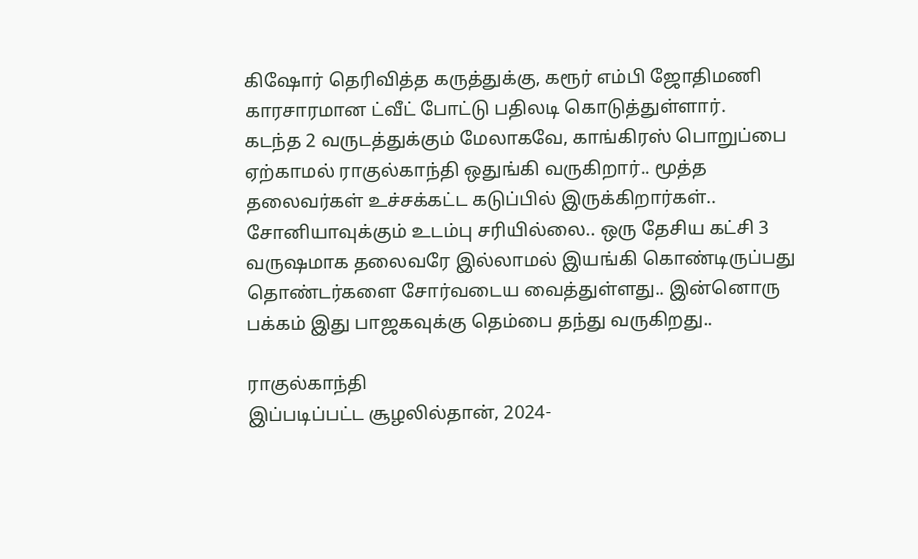கிஷோர் தெரிவித்த கருத்துக்கு, கரூர் எம்பி ஜோதிமணி காரசாரமான ட்வீட் போட்டு பதிலடி கொடுத்துள்ளார்.
கடந்த 2 வருடத்துக்கும் மேலாகவே, காங்கிரஸ் பொறுப்பை ஏற்காமல் ராகுல்காந்தி ஒதுங்கி வருகிறார்.. மூத்த தலைவர்கள் உச்சக்கட்ட கடுப்பில் இருக்கிறார்கள்..
சோனியாவுக்கும் உடம்பு சரியில்லை.. ஒரு தேசிய கட்சி 3 வருஷமாக தலைவரே இல்லாமல் இயங்கி கொண்டிருப்பது தொண்டர்களை சோர்வடைய வைத்துள்ளது.. இன்னொரு பக்கம் இது பாஜகவுக்கு தெம்பை தந்து வருகிறது..

ராகுல்காந்தி
இப்படிப்பட்ட சூழலில்தான், 2024-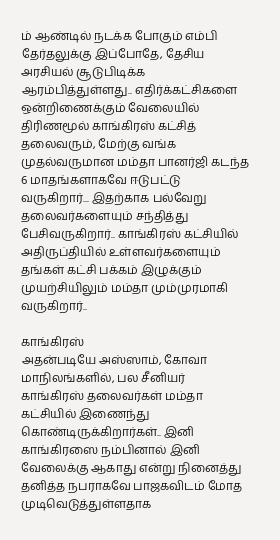ம் ஆண்டில் நடக்க போகும் எம்பி தேர்தலுக்கு இப்போதே, தேசிய அரசியல் சூடுபிடிக்க ஆரம்பித்துள்ளது.. எதிர்க்கட்சிகளை ஒன்றிணைக்கும் வேலையில் திரிணமூல் காங்கிரஸ் கட்சித் தலைவரும், மேற்கு வங்க முதல்வருமான மம்தா பானர்ஜி கடந்த 6 மாதங்களாகவே ஈடுபட்டு வருகிறார்... இதற்காக பல்வேறு தலைவர்களையும் சந்தித்து பேசிவருகிறார்.. காங்கிரஸ் கட்சியில் அதிருப்தியில் உள்ளவர்களையும் தங்கள் கட்சி பக்கம் இழுக்கும் முயற்சியிலும் மம்தா மும்முரமாகி வருகிறார்..

காங்கிரஸ்
அதன்படியே அஸ்ஸாம், கோவா மாநிலங்களில், பல சீனியர் காங்கிரஸ் தலைவர்கள் மம்தா கட்சியில் இணைந்து கொண்டிருக்கிறார்கள்.. இனி காங்கிரஸை நம்பினால் இனி வேலைக்கு ஆகாது என்று நினைத்து தனித்த நபராகவே பாஜகவிடம் மோத முடிவெடுத்துள்ளதாக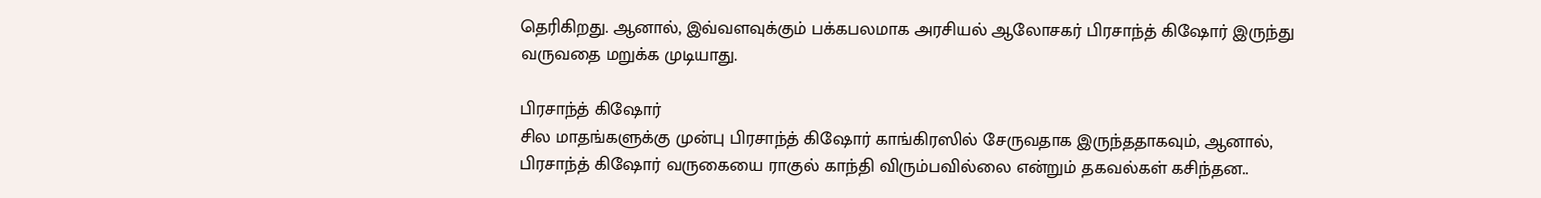தெரிகிறது. ஆனால், இவ்வளவுக்கும் பக்கபலமாக அரசியல் ஆலோசகர் பிரசாந்த் கிஷோர் இருந்து வருவதை மறுக்க முடியாது.

பிரசாந்த் கிஷோர்
சில மாதங்களுக்கு முன்பு பிரசாந்த் கிஷோர் காங்கிரஸில் சேருவதாக இருந்ததாகவும், ஆனால், பிரசாந்த் கிஷோர் வருகையை ராகுல் காந்தி விரும்பவில்லை என்றும் தகவல்கள் கசிந்தன..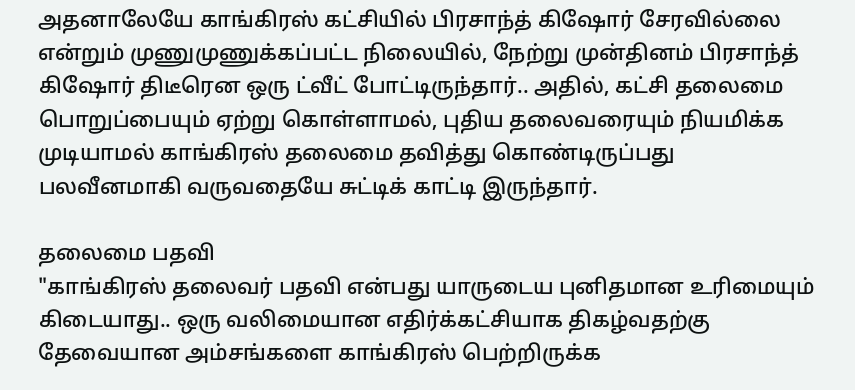அதனாலேயே காங்கிரஸ் கட்சியில் பிரசாந்த் கிஷோர் சேரவில்லை என்றும் முணுமுணுக்கப்பட்ட நிலையில், நேற்று முன்தினம் பிரசாந்த் கிஷோர் திடீரென ஒரு ட்வீட் போட்டிருந்தார்.. அதில், கட்சி தலைமை பொறுப்பையும் ஏற்று கொள்ளாமல், புதிய தலைவரையும் நியமிக்க முடியாமல் காங்கிரஸ் தலைமை தவித்து கொண்டிருப்பது பலவீனமாகி வருவதையே சுட்டிக் காட்டி இருந்தார்.

தலைமை பதவி
"காங்கிரஸ் தலைவர் பதவி என்பது யாருடைய புனிதமான உரிமையும் கிடையாது.. ஒரு வலிமையான எதிர்க்கட்சியாக திகழ்வதற்கு தேவையான அம்சங்களை காங்கிரஸ் பெற்றிருக்க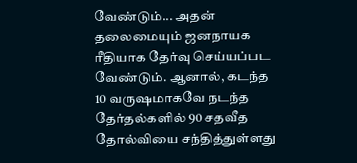வேண்டும்... அதன் தலைமையும் ஜனநாயக ரீதியாக தேர்வு செய்யப்பட வேண்டும். ஆனால், கடந்த 10 வருஷமாகவே நடந்த தேர்தல்களில் 90 சதவீத தோல்வியை சந்தித்துள்ளது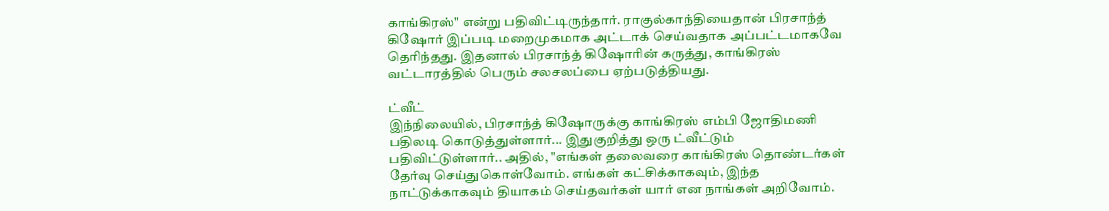காங்கிரஸ்" என்று பதிவிட்டிருந்தார். ராகுல்காந்தியைதான் பிரசாந்த் கிஷோர் இப்படி மறைமுகமாக அட்டாக் செய்வதாக அப்பட்டமாகவே தெரிந்தது. இதனால் பிரசாந்த் கிஷோரின் கருத்து, காங்கிரஸ் வட்டாரத்தில் பெரும் சலசலப்பை ஏற்படுத்தியது.

ட்வீட்
இந்நிலையில், பிரசாந்த் கிஷோருக்கு காங்கிரஸ் எம்பி ஜோதிமணி பதிலடி கொடுத்துள்ளார்... இதுகுறித்து ஒரு ட்வீட்டும் பதிவிட்டுள்ளார்.. அதில், "எங்கள் தலைவரை காங்கிரஸ் தொண்டர்கள் தேர்வு செய்துகொள்வோம். எங்கள் கட்சிக்காகவும், இந்த நாட்டுக்காகவும் தியாகம் செய்தவர்கள் யார் என நாங்கள் அறிவோம்.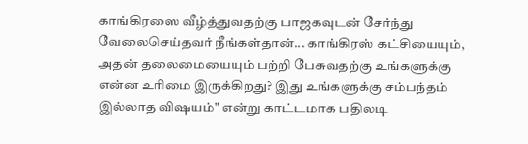காங்கிரஸை வீழ்த்துவதற்கு பாஜகவுடன் சேர்ந்து வேலைசெய்தவர் நீங்கள்தான்... காங்கிரஸ் கட்சியையும், அதன் தலைமையையும் பற்றி பேசுவதற்கு உங்களுக்கு என்ன உரிமை இருக்கிறது? இது உங்களுக்கு சம்பந்தம் இல்லாத விஷயம்" என்று காட்டமாக பதிலடி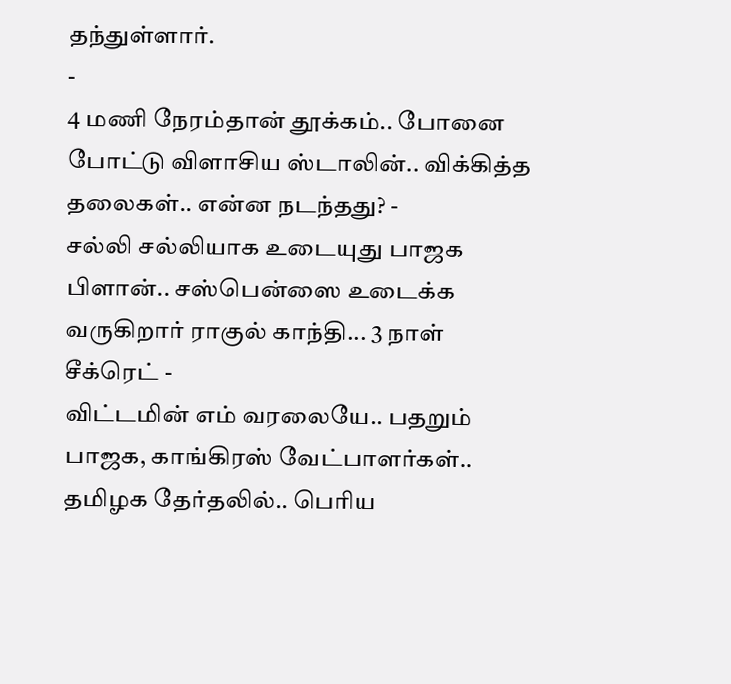தந்துள்ளார்.
-
4 மணி நேரம்தான் தூக்கம்.. போனை போட்டு விளாசிய ஸ்டாலின்.. விக்கித்த தலைகள்.. என்ன நடந்தது? -
சல்லி சல்லியாக உடையுது பாஜக பிளான்.. சஸ்பென்ஸை உடைக்க வருகிறார் ராகுல் காந்தி... 3 நாள் சீக்ரெட் -
விட்டமின் எம் வரலையே.. பதறும் பாஜக, காங்கிரஸ் வேட்பாளர்கள்.. தமிழக தேர்தலில்.. பெரிய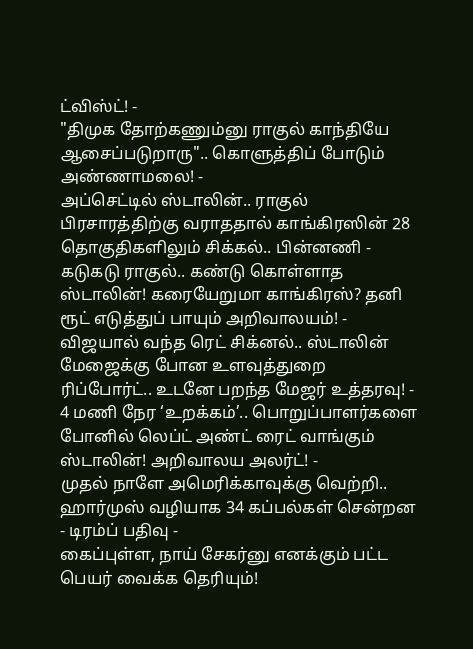ட்விஸ்ட்! -
"திமுக தோற்கணும்னு ராகுல் காந்தியே ஆசைப்படுறாரு".. கொளுத்திப் போடும் அண்ணாமலை! -
அப்செட்டில் ஸ்டாலின்.. ராகுல் பிரசாரத்திற்கு வராததால் காங்கிரஸின் 28 தொகுதிகளிலும் சிக்கல்.. பின்னணி -
கடுகடு ராகுல்.. கண்டு கொள்ளாத ஸ்டாலின்! கரையேறுமா காங்கிரஸ்? தனி ரூட் எடுத்துப் பாயும் அறிவாலயம்! -
விஜயால் வந்த ரெட் சிக்னல்.. ஸ்டாலின் மேஜைக்கு போன உளவுத்துறை ரிப்போர்ட்.. உடனே பறந்த மேஜர் உத்தரவு! -
4 மணி நேர ‘உறக்கம்’.. பொறுப்பாளர்களை போனில் லெப்ட் அண்ட் ரைட் வாங்கும் ஸ்டாலின்! அறிவாலய அலர்ட்! -
முதல் நாளே அமெரிக்காவுக்கு வெற்றி.. ஹார்முஸ் வழியாக 34 கப்பல்கள் சென்றன - டிரம்ப் பதிவு -
கைப்புள்ள, நாய் சேகர்னு எனக்கும் பட்ட பெயர் வைக்க தெரியும்!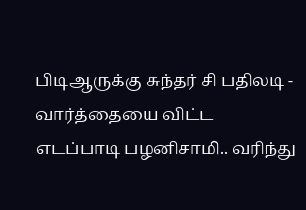பிடிஆருக்கு சுந்தர் சி பதிலடி -
வார்த்தையை விட்ட எடப்பாடி பழனிசாமி.. வரிந்து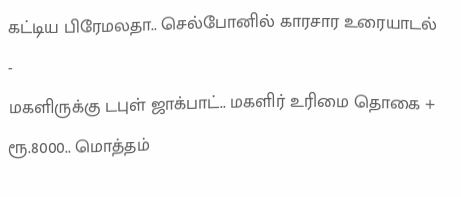கட்டிய பிரேமலதா.. செல்போனில் காரசார உரையாடல் -
மகளிருக்கு டபுள் ஜாக்பாட்.. மகளிர் உரிமை தொகை + ரூ.8000.. மொத்தம்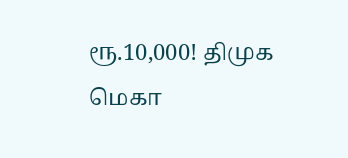ரூ.10,000! திமுக மெகா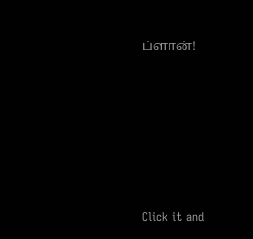ப்ளான்!












Click it and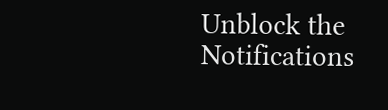Unblock the Notifications